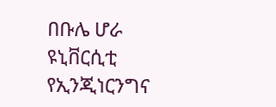በቡሌ ሆራ ዩኒቨርሲቲ የኢንጂነርንግና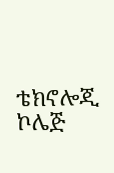ቴክኖሎጂ ኮሌጅ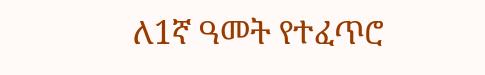ለ1ኛ ዓመት የተፈጥሮ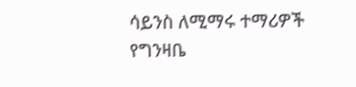ሳይንስ ለሚማሩ ተማሪዎች የግንዛቤ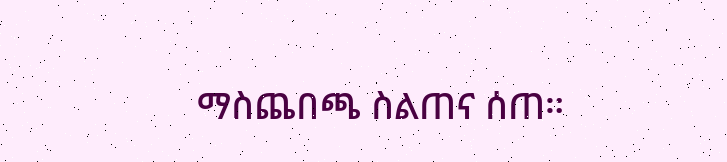ማስጨበጫ ስልጠና ሰጠ።